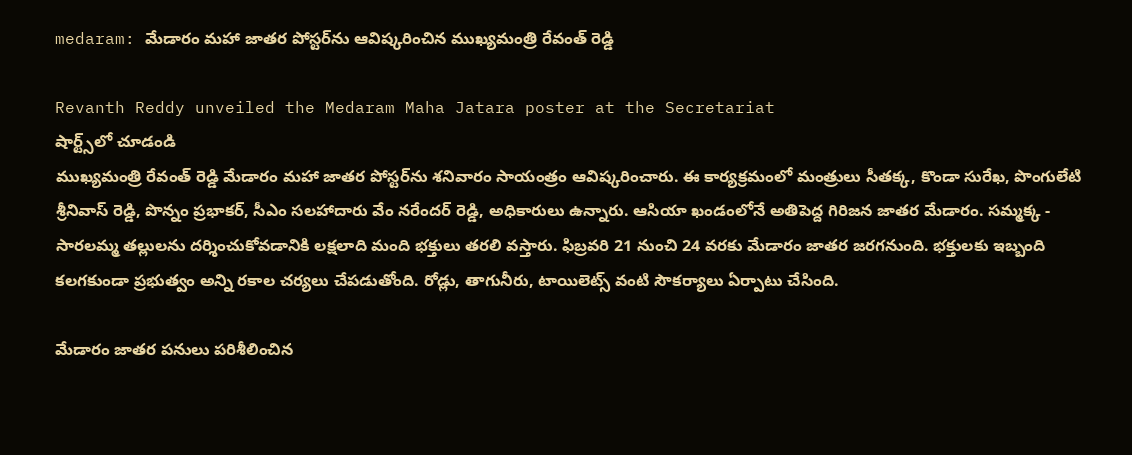medaram: మేడారం మహా జాతర పోస్టర్‌ను ఆవిష్కరించిన ముఖ్యమంత్రి రేవంత్ రెడ్డి

Revanth Reddy unveiled the Medaram Maha Jatara poster at the Secretariat
షార్ట్స్‌లో చూడండి
ముఖ్యమంత్రి రేవంత్ రెడ్డి మేడారం మహా జాతర పోస్టర్‌ను శనివారం సాయంత్రం ఆవిష్కరించారు. ఈ కార్యక్రమంలో మంత్రులు సీతక్క, కొండా సురేఖ, పొంగులేటి శ్రీనివాస్ రెడ్డి, పొన్నం ప్రభాకర్, సీఎం సలహాదారు వేం నరేందర్ రెడ్డి, అధికారులు ఉన్నారు. ఆసియా ఖండంలోనే అతిపెద్ద గిరిజన జాతర మేడారం. సమ్మక్క - సారలమ్మ తల్లులను దర్శించుకోవడానికి లక్షలాది మంది భక్తులు తరలి వస్తారు. ఫిబ్రవరి 21 నుంచి 24 వరకు మేడారం జాతర జరగనుంది. భక్తులకు ఇబ్బంది కలగకుండా ప్రభుత్వం అన్ని రకాల చర్యలు చేపడుతోంది. రోడ్లు, తాగునీరు, టాయిలెట్స్ వంటి సౌకర్యాలు ఏర్పాటు చేసింది.

మేడారం జాతర పనులు పరిశీలించిన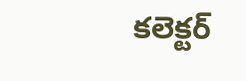కలెక్టర్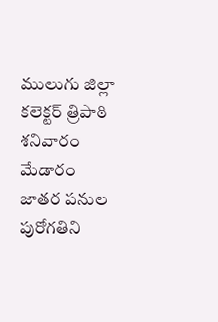ములుగు జిల్లా కలెక్టర్ త్రిపాఠి శనివారం మేడారం జాతర పనుల పురోగతిని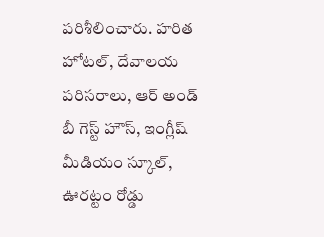పరిశీలించారు. హరిత హోటల్, దేవాలయ పరిసరాలు, ఆర్ అండ్ బీ గెస్ట్ హౌస్, ఇంగ్లీష్ మీడియం స్కూల్, ఊరట్టం రోడ్డు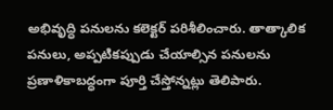అభివృద్ధి పనులను కలెక్టర్ పరిశీలించారు. తాత్కాలిక పనులు, అప్పటికప్పుడు చేయాల్సిన పనులను ప్రణాళికాబద్ధంగా పూర్తి చేస్తోన్నట్లు తెలిపారు.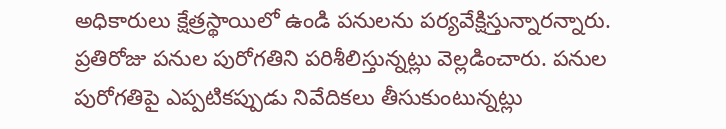అధికారులు క్షేత్రస్థాయిలో ఉండి పనులను పర్యవేక్షిస్తున్నారన్నారు. ప్రతిరోజు పనుల పురోగతిని పరిశీలిస్తున్నట్లు వెల్లడించారు. పనుల పురోగతిపై ఎప్పటికప్పుడు నివేదికలు తీసుకుంటున్నట్లు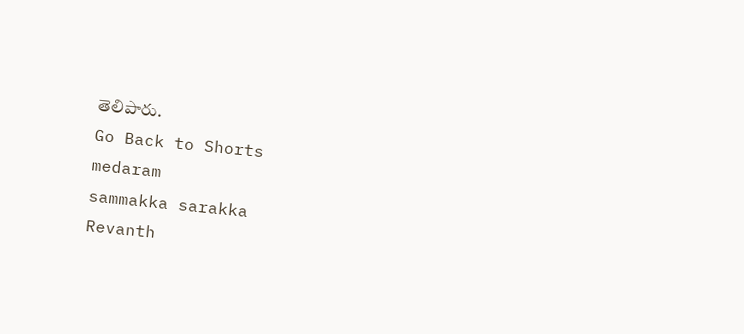తెలిపారు.
Go Back to Shorts
medaram
sammakka sarakka
Revanth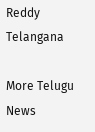Reddy
Telangana

More Telugu News